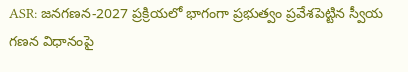ASR: జనగణన-2027 ప్రక్రియలో భాగంగా ప్రభుత్వం ప్రవేశపెట్టిన స్వీయ గణన విధానంపై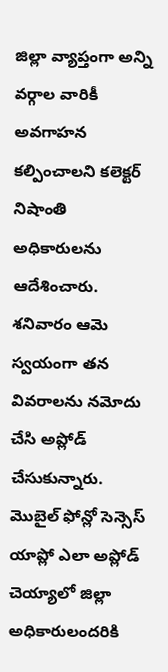జిల్లా వ్యాప్తంగా అన్ని వర్గాల వారికీ అవగాహన కల్పించాలని కలెక్టర్ నిషాంతి అధికారులను ఆదేశించారు. శనివారం ఆమె స్వయంగా తన వివరాలను నమోదు చేసి అప్లోడ్ చేసుకున్నారు. మొబైల్ ఫోన్లో సెన్సెస్ యాప్లో ఎలా అప్లోడ్ చెయ్యాలో జిల్లా అధికారులందరికి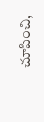చూపించి,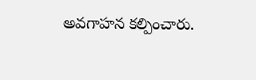అవగాహన కల్పించారు.